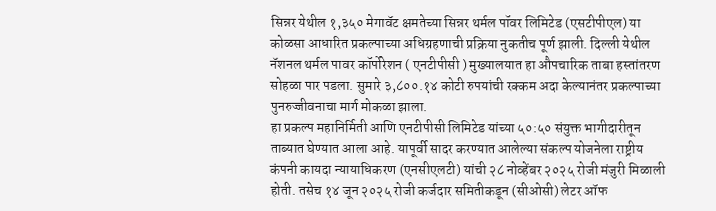सिन्नर येथील १,३५० मेगावॅट क्षमतेच्या सिन्नर थर्मल पॉवर लिमिटेड (एसटीपीएल) या कोळसा आधारित प्रकल्पाच्या अधिग्रहणाची प्रक्रिया नुकतीच पूर्ण झाली. दिल्ली येथील नॅशनल थर्मल पावर कॉर्पोरेशन ( एनटीपीसी ) मुख्यालयात हा औपचारिक ताबा हस्तांतरण सोहळा पार पडला. सुमारे ३,८००.१४ कोटी रुपयांची रक्कम अदा केल्यानंतर प्रकल्पाच्या पुनरुज्जीवनाचा मार्ग मोकळा झाला.
हा प्रकल्प महानिर्मिती आणि एनटीपीसी लिमिटेड यांच्या ५०:५० संयुक्त भागीदारीतून ताब्यात घेण्यात आला आहे. यापूर्वी सादर करण्यात आलेल्या संकल्प योजनेला राष्ट्रीय कंपनी कायदा न्यायाधिकरण (एनसीएलटी) यांची २८ नोव्हेंबर २०२५ रोजी मंजुरी मिळाली होती. तसेच १४ जून २०२५ रोजी कर्जदार समितीकडून (सीओसी) लेटर ऑफ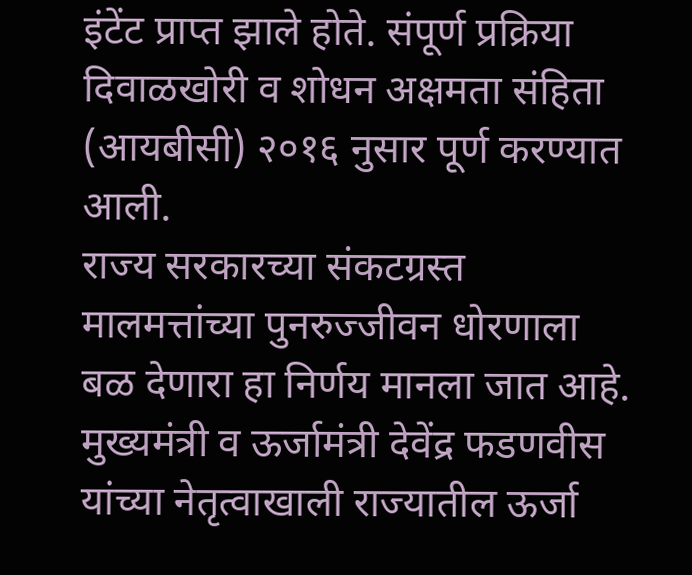इंटेंट प्राप्त झाले होते. संपूर्ण प्रक्रिया दिवाळखोरी व शोधन अक्षमता संहिता (आयबीसी) २०१६ नुसार पूर्ण करण्यात आली.
राज्य सरकारच्या संकटग्रस्त मालमत्तांच्या पुनरुज्जीवन धोरणाला बळ देणारा हा निर्णय मानला जात आहे. मुख्यमंत्री व ऊर्जामंत्री देवेंद्र फडणवीस यांच्या नेतृत्वाखाली राज्यातील ऊर्जा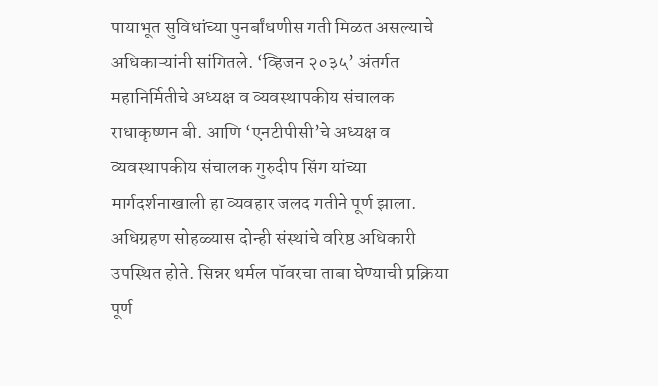पायाभूत सुविधांच्या पुनर्बांधणीस गती मिळत असल्याचे अधिकाऱ्यांनी सांगितले. ‘व्हिजन २०३५’ अंतर्गत महानिर्मितीचे अध्यक्ष व व्यवस्थापकीय संचालक राधाकृष्णन बी. आणि ‘एनटीपीसी’चे अध्यक्ष व व्यवस्थापकीय संचालक गुरुदीप सिंग यांच्या मार्गदर्शनाखाली हा व्यवहार जलद गतीने पूर्ण झाला. अधिग्रहण सोहळ्यास दोन्ही संस्थांचे वरिष्ठ अधिकारी उपस्थित होते. सिन्नर थर्मल पॉवरचा ताबा घेण्याची प्रक्रिया पूर्ण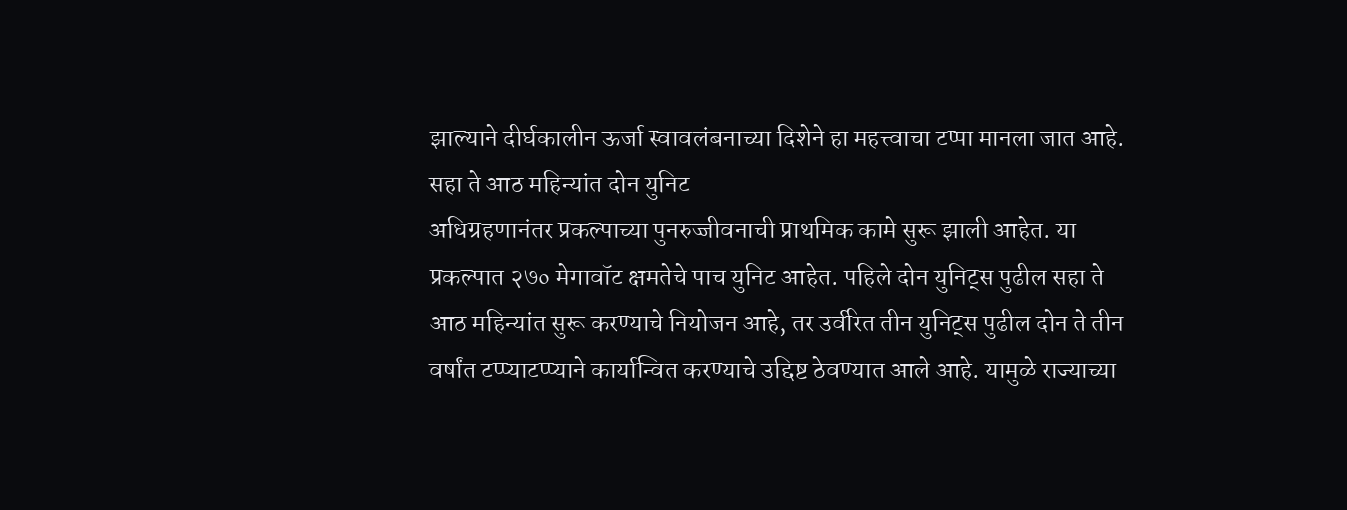झाल्याने दीर्घकालीन ऊर्जा स्वावलंबनाच्या दिशेने हा महत्त्वाचा टप्पा मानला जात आहे.
सहा ते आठ महिन्यांत दोन युनिट
अधिग्रहणानंतर प्रकल्पाच्या पुनरुज्जीवनाची प्राथमिक कामे सुरू झाली आहेत. या प्रकल्पात २७० मेगावॉट क्षमतेचे पाच युनिट आहेत. पहिले दोन युनिट्स पुढील सहा ते आठ महिन्यांत सुरू करण्याचे नियोजन आहे, तर उर्वरित तीन युनिट्स पुढील दोन ते तीन वर्षांत टप्प्याटप्प्याने कार्यान्वित करण्याचे उद्दिष्ट ठेवण्यात आले आहे. यामुळे राज्याच्या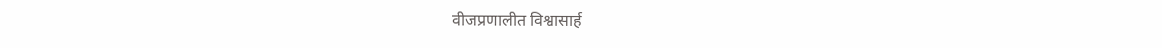वीजप्रणालीत विश्वासार्ह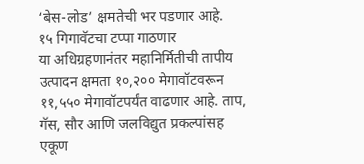‘बेस-लोड’ क्षमतेची भर पडणार आहे.
१५ गिगावॅटचा टप्पा गाठणार
या अधिग्रहणानंतर महानिर्मितीची तापीय उत्पादन क्षमता १०,२०० मेगावॉटवरून ११,५५० मेगावॉटपर्यंत वाढणार आहे. ताप, गॅस, सौर आणि जलविद्युत प्रकल्पांसह एकूण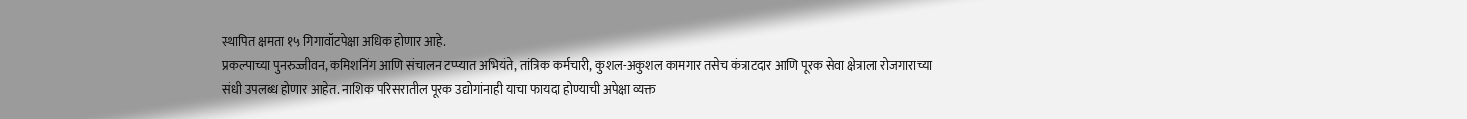स्थापित क्षमता १५ गिगावॉटपेक्षा अधिक होणार आहे.
प्रकल्पाच्या पुनरुज्जीवन, कमिशनिंग आणि संचालन टप्प्यात अभियंते, तांत्रिक कर्मचारी, कुशल-अकुशल कामगार तसेच कंत्राटदार आणि पूरक सेवा क्षेत्राला रोजगाराच्या संधी उपलब्ध होणार आहेत. नाशिक परिसरातील पूरक उद्योगांनाही याचा फायदा होण्याची अपेक्षा व्यक्त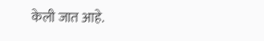केली जात आहे.